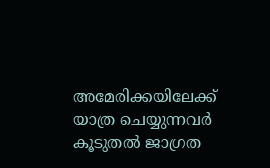അമേരിക്കയിലേക്ക് യാത്ര ചെയ്യുന്നവർ കൂടുതൽ ജാഗ്രത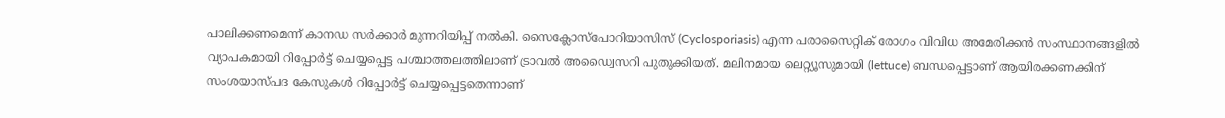പാലിക്കണമെന്ന് കാനഡ സർക്കാർ മുന്നറിയിപ്പ് നൽകി. സൈക്ലോസ്പോറിയാസിസ് (Cyclosporiasis) എന്ന പരാസൈറ്റിക് രോഗം വിവിധ അമേരിക്കൻ സംസ്ഥാനങ്ങളിൽ വ്യാപകമായി റിപ്പോർട്ട് ചെയ്യപ്പെട്ട പശ്ചാത്തലത്തിലാണ് ട്രാവൽ അഡ്വൈസറി പുതുക്കിയത്. മലിനമായ ലെറ്റ്യൂസുമായി (lettuce) ബന്ധപ്പെട്ടാണ് ആയിരക്കണക്കിന് സംശയാസ്പദ കേസുകൾ റിപ്പോർട്ട് ചെയ്യപ്പെട്ടതെന്നാണ്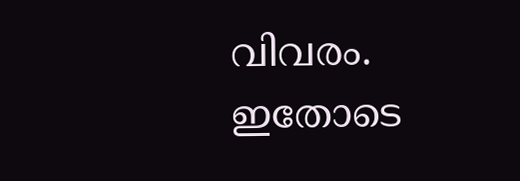വിവരം. ഇതോടെ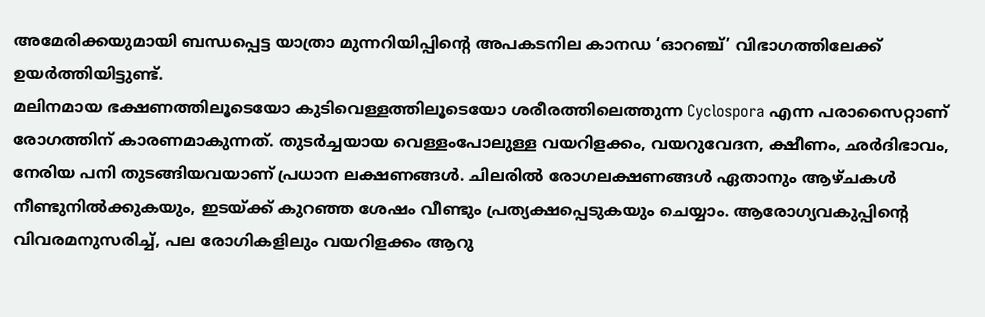അമേരിക്കയുമായി ബന്ധപ്പെട്ട യാത്രാ മുന്നറിയിപ്പിന്റെ അപകടനില കാനഡ ‘ഓറഞ്ച്’ വിഭാഗത്തിലേക്ക് ഉയർത്തിയിട്ടുണ്ട്.
മലിനമായ ഭക്ഷണത്തിലൂടെയോ കുടിവെള്ളത്തിലൂടെയോ ശരീരത്തിലെത്തുന്ന Cyclospora എന്ന പരാസൈറ്റാണ് രോഗത്തിന് കാരണമാകുന്നത്. തുടർച്ചയായ വെള്ളംപോലുള്ള വയറിളക്കം, വയറുവേദന, ക്ഷീണം, ഛർദിഭാവം, നേരിയ പനി തുടങ്ങിയവയാണ് പ്രധാന ലക്ഷണങ്ങൾ. ചിലരിൽ രോഗലക്ഷണങ്ങൾ ഏതാനും ആഴ്ചകൾ നീണ്ടുനിൽക്കുകയും, ഇടയ്ക്ക് കുറഞ്ഞ ശേഷം വീണ്ടും പ്രത്യക്ഷപ്പെടുകയും ചെയ്യാം. ആരോഗ്യവകുപ്പിന്റെ വിവരമനുസരിച്ച്, പല രോഗികളിലും വയറിളക്കം ആറു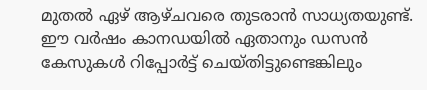മുതൽ ഏഴ് ആഴ്ചവരെ തുടരാൻ സാധ്യതയുണ്ട്.
ഈ വർഷം കാനഡയിൽ ഏതാനും ഡസൻ കേസുകൾ റിപ്പോർട്ട് ചെയ്തിട്ടുണ്ടെങ്കിലും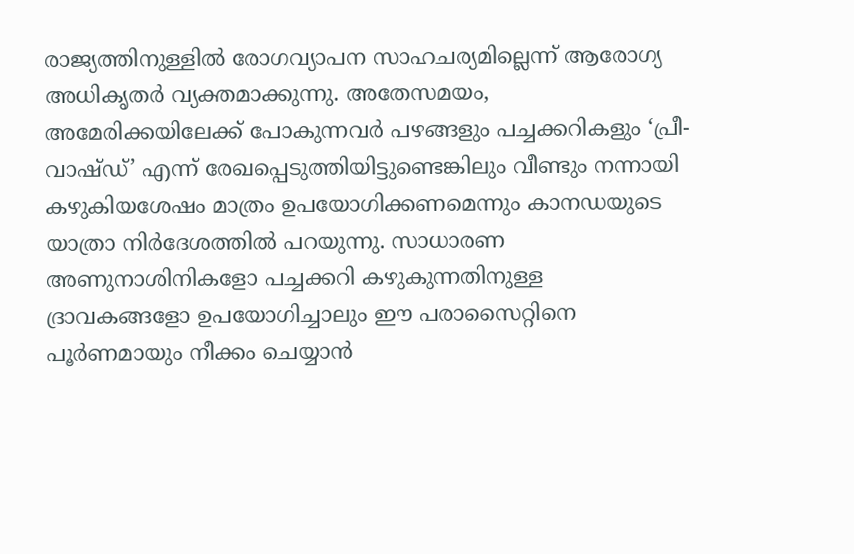രാജ്യത്തിനുള്ളിൽ രോഗവ്യാപന സാഹചര്യമില്ലെന്ന് ആരോഗ്യ അധികൃതർ വ്യക്തമാക്കുന്നു. അതേസമയം, അമേരിക്കയിലേക്ക് പോകുന്നവർ പഴങ്ങളും പച്ചക്കറികളും ‘പ്രീ-വാഷ്ഡ്’ എന്ന് രേഖപ്പെടുത്തിയിട്ടുണ്ടെങ്കിലും വീണ്ടും നന്നായി കഴുകിയശേഷം മാത്രം ഉപയോഗിക്കണമെന്നും കാനഡയുടെ യാത്രാ നിർദേശത്തിൽ പറയുന്നു. സാധാരണ അണുനാശിനികളോ പച്ചക്കറി കഴുകുന്നതിനുള്ള ദ്രാവകങ്ങളോ ഉപയോഗിച്ചാലും ഈ പരാസൈറ്റിനെ പൂർണമായും നീക്കം ചെയ്യാൻ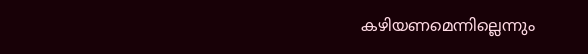കഴിയണമെന്നില്ലെന്നും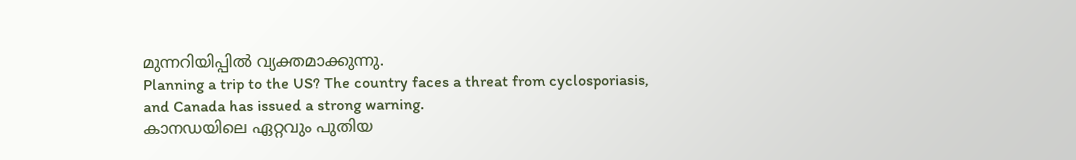മുന്നറിയിപ്പിൽ വ്യക്തമാക്കുന്നു.
Planning a trip to the US? The country faces a threat from cyclosporiasis, and Canada has issued a strong warning.
കാനഡയിലെ ഏറ്റവും പുതിയ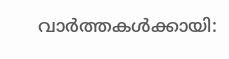വാർത്തകൾക്കായി: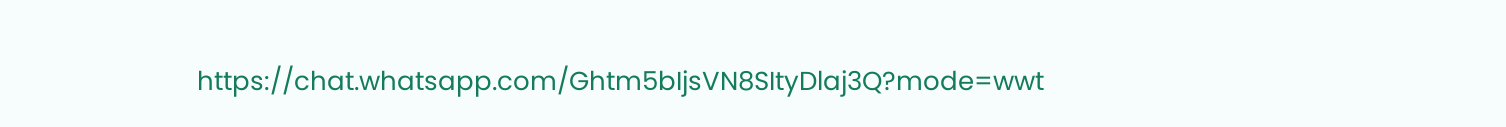https://chat.whatsapp.com/Ghtm5bIjsVN8SItyDlaj3Q?mode=wwt